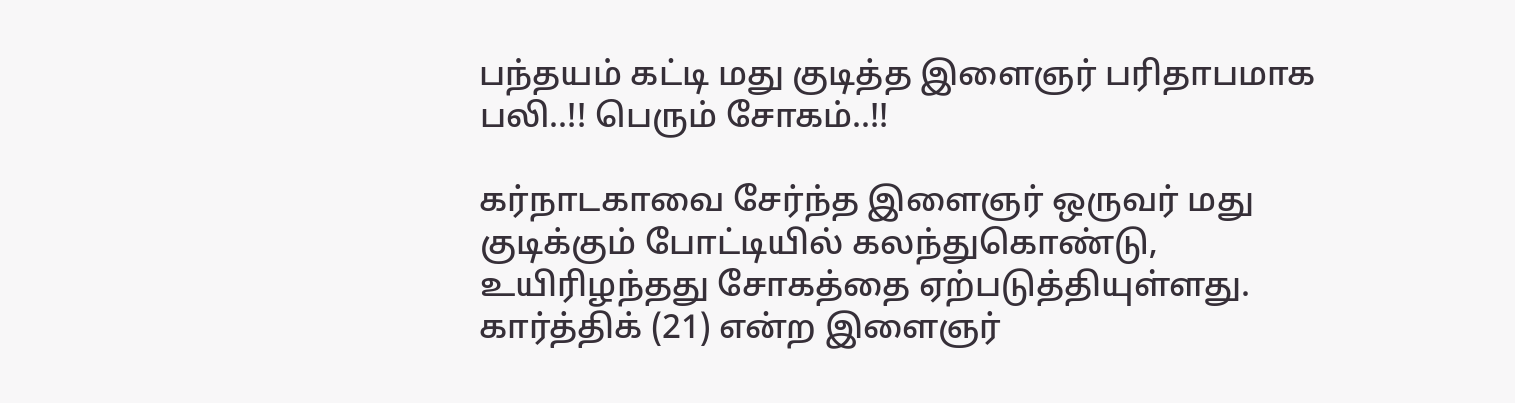பந்தயம் கட்டி மது குடித்த இளைஞர் பரிதாபமாக பலி..!! பெரும் சோகம்..!!

கர்நாடகாவை சேர்ந்த இளைஞர் ஒருவர் மது குடிக்கும் போட்டியில் கலந்துகொண்டு, உயிரிழந்தது சோகத்தை ஏற்படுத்தியுள்ளது. கார்த்திக் (21) என்ற இளைஞர்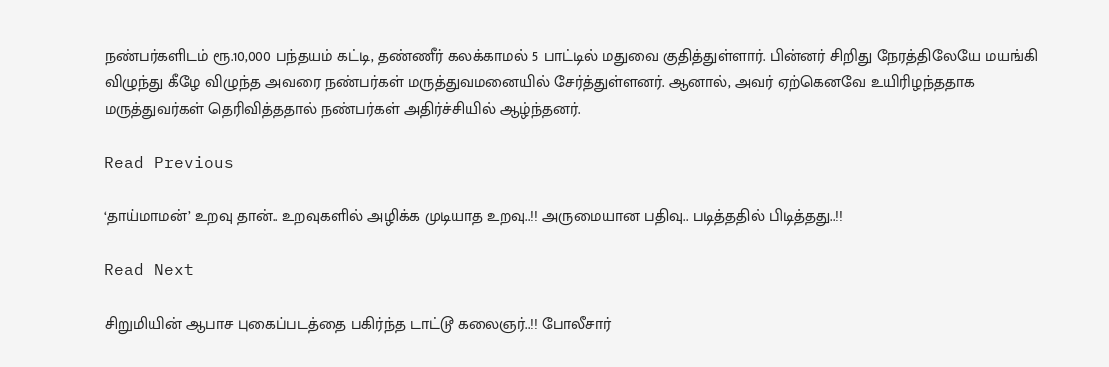நண்பர்களிடம் ரூ.10,000 பந்தயம் கட்டி, தண்ணீர் கலக்காமல் 5 பாட்டில் மதுவை குதித்துள்ளார். பின்னர் சிறிது நேரத்திலேயே மயங்கி விழுந்து கீழே விழுந்த அவரை நண்பர்கள் மருத்துவமனையில் சேர்த்துள்ளனர். ஆனால், அவர் ஏற்கெனவே உயிரிழந்ததாக மருத்துவர்கள் தெரிவித்ததால் நண்பர்கள் அதிர்ச்சியில் ஆழ்ந்தனர்.

Read Previous

‘தாய்மாமன்’ உறவு தான்.. உறவுகளில் அழிக்க முடியாத உறவு..!! அருமையான பதிவு.. படித்ததில் பிடித்தது..!!

Read Next

சிறுமியின் ஆபாச புகைப்படத்தை பகிர்ந்த டாட்டூ கலைஞர்..!! போலீசார்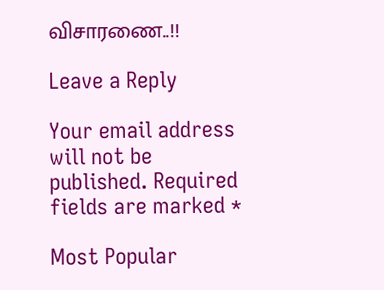விசாரணை..!!

Leave a Reply

Your email address will not be published. Required fields are marked *

Most Popular